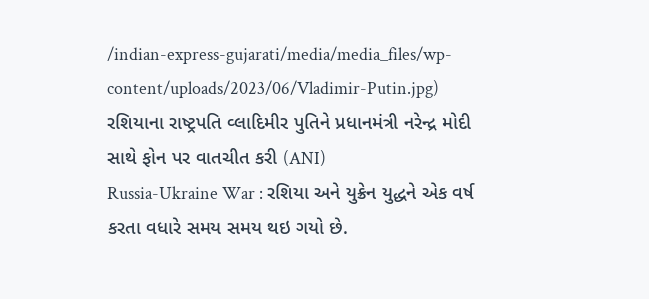/indian-express-gujarati/media/media_files/wp-content/uploads/2023/06/Vladimir-Putin.jpg)
રશિયાના રાષ્ટ્રપતિ વ્લાદિમીર પુતિને પ્રધાનમંત્રી નરેન્દ્ર મોદી સાથે ફોન પર વાતચીત કરી (ANI)
Russia-Ukraine War : રશિયા અને યુક્રેન યુદ્ધને એક વર્ષ કરતા વધારે સમય સમય થઇ ગયો છે.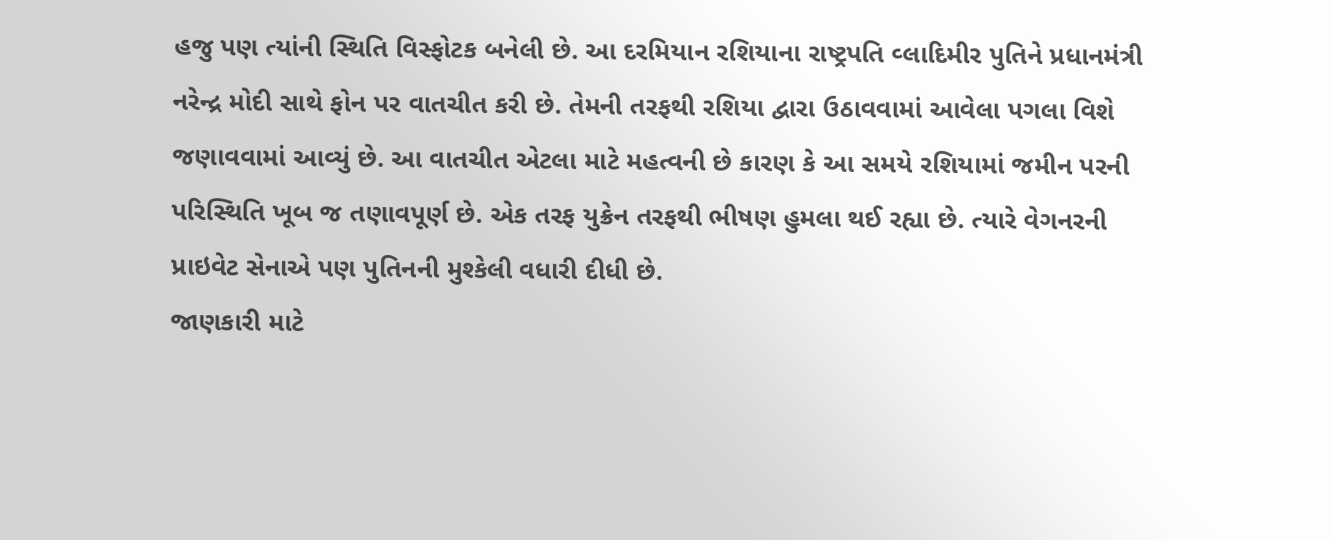હજુ પણ ત્યાંની સ્થિતિ વિસ્ફોટક બનેલી છે. આ દરમિયાન રશિયાના રાષ્ટ્રપતિ વ્લાદિમીર પુતિને પ્રધાનમંત્રી નરેન્દ્ર મોદી સાથે ફોન પર વાતચીત કરી છે. તેમની તરફથી રશિયા દ્વારા ઉઠાવવામાં આવેલા પગલા વિશે જણાવવામાં આવ્યું છે. આ વાતચીત એટલા માટે મહત્વની છે કારણ કે આ સમયે રશિયામાં જમીન પરની પરિસ્થિતિ ખૂબ જ તણાવપૂર્ણ છે. એક તરફ યુક્રેન તરફથી ભીષણ હુમલા થઈ રહ્યા છે. ત્યારે વેગનરની પ્રાઇવેટ સેનાએ પણ પુતિનની મુશ્કેલી વધારી દીધી છે.
જાણકારી માટે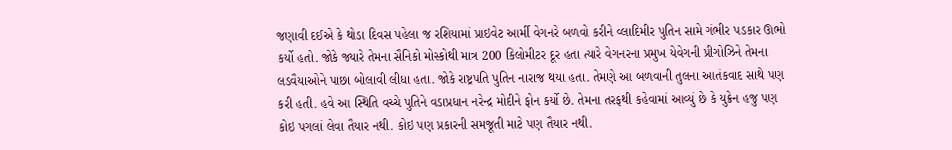જણાવી દઈએ કે થોડા દિવસ પહેલા જ રશિયામાં પ્રાઇવેટ આર્મી વેગનરે બળવો કરીને વ્લાદિમીર પુતિન સામે ગંભીર પડકાર ઊભો કર્યો હતો. જોકે જ્યારે તેમના સૈનિકો મોસ્કોથી માત્ર 200 કિલોમીટર દૂર હતા ત્યારે વેગનરના પ્રમુખ યેવેગની પ્રીગોઝિને તેમના લડવૈયાઓને પાછા બોલાવી લીધા હતા. જોકે રાષ્ટ્રપતિ પુતિન નારાજ થયા હતા. તેમણે આ બળવાની તુલના આતંકવાદ સાથે પણ કરી હતી. હવે આ સ્થિતિ વચ્ચે પુતિને વડાપ્રધાન નરેન્દ્ર મોદીને ફોન કર્યો છે. તેમના તરફથી કહેવામાં આવ્યું છે કે યુક્રેન હજુ પણ કોઇ પગલાં લેવા તૈયાર નથી. કોઇ પણ પ્રકારની સમજૂતી માટે પણ તૈયાર નથી.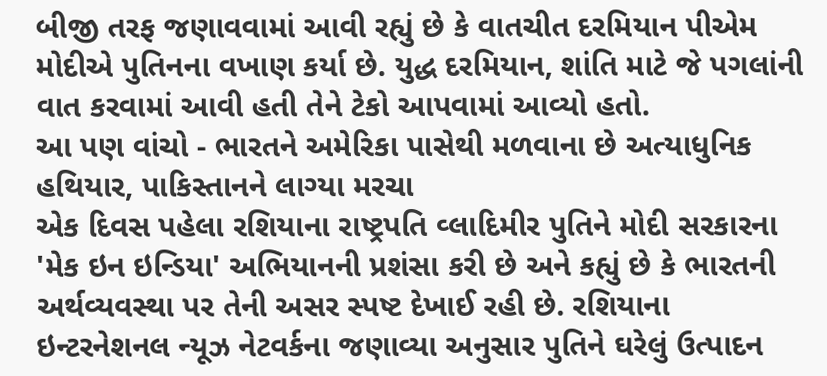બીજી તરફ જણાવવામાં આવી રહ્યું છે કે વાતચીત દરમિયાન પીએમ મોદીએ પુતિનના વખાણ કર્યા છે. યુદ્ધ દરમિયાન, શાંતિ માટે જે પગલાંની વાત કરવામાં આવી હતી તેને ટેકો આપવામાં આવ્યો હતો.
આ પણ વાંચો - ભારતને અમેરિકા પાસેથી મળવાના છે અત્યાધુનિક હથિયાર, પાકિસ્તાનને લાગ્યા મરચા
એક દિવસ પહેલા રશિયાના રાષ્ટ્રપતિ વ્લાદિમીર પુતિને મોદી સરકારના 'મેક ઇન ઇન્ડિયા' અભિયાનની પ્રશંસા કરી છે અને કહ્યું છે કે ભારતની અર્થવ્યવસ્થા પર તેની અસર સ્પષ્ટ દેખાઈ રહી છે. રશિયાના ઇન્ટરનેશનલ ન્યૂઝ નેટવર્કના જણાવ્યા અનુસાર પુતિને ઘરેલું ઉત્પાદન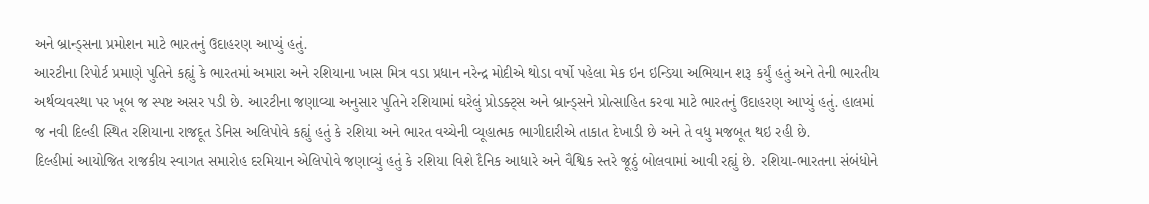અને બ્રાન્ડ્સના પ્રમોશન માટે ભારતનું ઉદાહરણ આપ્યું હતું.
આરટીના રિપોર્ટ પ્રમાણે પુતિને કહ્યું કે ભારતમાં અમારા અને રશિયાના ખાસ મિત્ર વડા પ્રધાન નરેન્દ્ર મોદીએ થોડા વર્ષો પહેલા મેક ઇન ઇન્ડિયા અભિયાન શરૂ કર્યું હતું અને તેની ભારતીય અર્થવ્યવસ્થા પર ખૂબ જ સ્પષ્ટ અસર પડી છે. આરટીના જણાવ્યા અનુસાર પુતિને રશિયામાં ઘરેલું પ્રોડક્ટ્સ અને બ્રાન્ડ્સને પ્રોત્સાહિત કરવા માટે ભારતનું ઉદાહરણ આપ્યું હતું. હાલમાં જ નવી દિલ્હી સ્થિત રશિયાના રાજદૂત ડેનિસ અલિપોવે કહ્યું હતું કે રશિયા અને ભારત વચ્ચેની વ્યૂહાત્મક ભાગીદારીએ તાકાત દેખાડી છે અને તે વધુ મજબૂત થઇ રહી છે.
દિલ્હીમાં આયોજિત રાજકીય સ્વાગત સમારોહ દરમિયાન એલિપોવે જણાવ્યું હતું કે રશિયા વિશે દૈનિક આધારે અને વૈશ્વિક સ્તરે જૂઠું બોલવામાં આવી રહ્યું છે. રશિયા-ભારતના સંબંધોને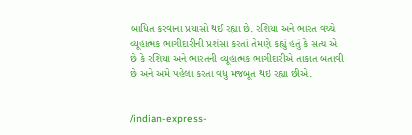બાધિત કરવાના પ્રયાસો થઈ રહ્યા છે. રશિયા અને ભારત વચ્ચે વ્યૂહાત્મક ભાગીદારીની પ્રશંસા કરતાં તેમણે કહ્યું હતું કે સત્ય એ છે કે રશિયા અને ભારતની વ્યૂહાત્મક ભાગીદારીએ તાકાત બતાવી છે અને અમે પહેલા કરતા વધુ મજબૂત થઇ રહ્યા છીએ.


/indian-express-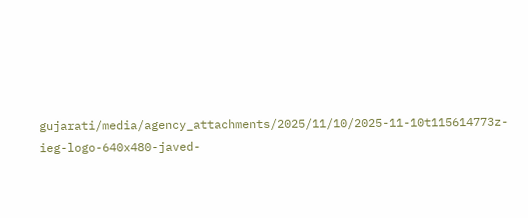gujarati/media/agency_attachments/2025/11/10/2025-11-10t115614773z-ieg-logo-640x480-javed-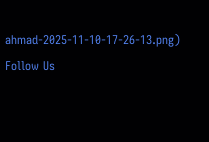ahmad-2025-11-10-17-26-13.png)
Follow Us